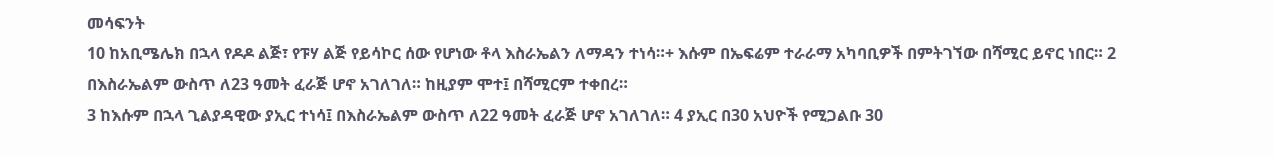መሳፍንት
10 ከአቢሜሌክ በኋላ የዶዶ ልጅ፣ የፑሃ ልጅ የይሳኮር ሰው የሆነው ቶላ እስራኤልን ለማዳን ተነሳ።+ እሱም በኤፍሬም ተራራማ አካባቢዎች በምትገኘው በሻሚር ይኖር ነበር። 2 በእስራኤልም ውስጥ ለ23 ዓመት ፈራጅ ሆኖ አገለገለ። ከዚያም ሞተ፤ በሻሚርም ተቀበረ።
3 ከእሱም በኋላ ጊልያዳዊው ያኢር ተነሳ፤ በእስራኤልም ውስጥ ለ22 ዓመት ፈራጅ ሆኖ አገለገለ። 4 ያኢር በ30 አህዮች የሚጋልቡ 30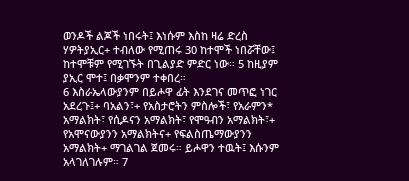ወንዶች ልጆች ነበሩት፤ እነሱም እስከ ዛሬ ድረስ ሃዎትያኢር+ ተብለው የሚጠሩ 30 ከተሞች ነበሯቸው፤ ከተሞቹም የሚገኙት በጊልያድ ምድር ነው። 5 ከዚያም ያኢር ሞተ፤ በቃሞንም ተቀበረ።
6 እስራኤላውያንም በይሖዋ ፊት እንደገና መጥፎ ነገር አደረጉ፤+ ባአልን፣+ የአስታሮትን ምስሎች፣ የአራምን* አማልክት፣ የሲዶናን አማልክት፣ የሞዓብን አማልክት፣+ የአሞናውያንን አማልክትና+ የፍልስጤማውያንን አማልክት+ ማገልገል ጀመሩ። ይሖዋን ተዉት፤ እሱንም አላገለገሉም። 7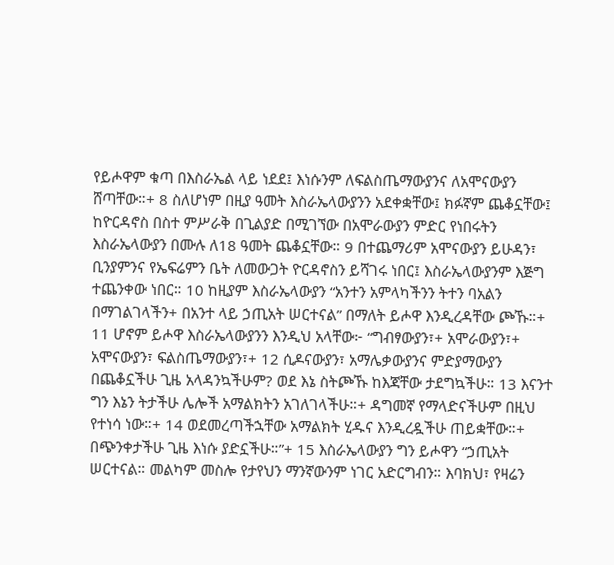የይሖዋም ቁጣ በእስራኤል ላይ ነደደ፤ እነሱንም ለፍልስጤማውያንና ለአሞናውያን ሸጣቸው።+ 8 ስለሆነም በዚያ ዓመት እስራኤላውያንን አደቀቋቸው፤ ክፉኛም ጨቆኗቸው፤ ከዮርዳኖስ በስተ ምሥራቅ በጊልያድ በሚገኘው በአሞራውያን ምድር የነበሩትን እስራኤላውያን በሙሉ ለ18 ዓመት ጨቆኗቸው። 9 በተጨማሪም አሞናውያን ይሁዳን፣ ቢንያምንና የኤፍሬምን ቤት ለመውጋት ዮርዳኖስን ይሻገሩ ነበር፤ እስራኤላውያንም እጅግ ተጨንቀው ነበር። 10 ከዚያም እስራኤላውያን “አንተን አምላካችንን ትተን ባአልን በማገልገላችን+ በአንተ ላይ ኃጢአት ሠርተናል” በማለት ይሖዋ እንዲረዳቸው ጮኹ።+
11 ሆኖም ይሖዋ እስራኤላውያንን እንዲህ አላቸው፦ “ግብፃውያን፣+ አሞራውያን፣+ አሞናውያን፣ ፍልስጤማውያን፣+ 12 ሲዶናውያን፣ አማሌቃውያንና ምድያማውያን በጨቆኗችሁ ጊዜ አላዳንኳችሁም? ወደ እኔ ስትጮኹ ከእጃቸው ታደግኳችሁ። 13 እናንተ ግን እኔን ትታችሁ ሌሎች አማልክትን አገለገላችሁ።+ ዳግመኛ የማላድናችሁም በዚህ የተነሳ ነው።+ 14 ወደመረጣችኋቸው አማልክት ሂዱና እንዲረዷችሁ ጠይቋቸው።+ በጭንቀታችሁ ጊዜ እነሱ ያድኗችሁ።”+ 15 እስራኤላውያን ግን ይሖዋን “ኃጢአት ሠርተናል። መልካም መስሎ የታየህን ማንኛውንም ነገር አድርግብን። እባክህ፣ የዛሬን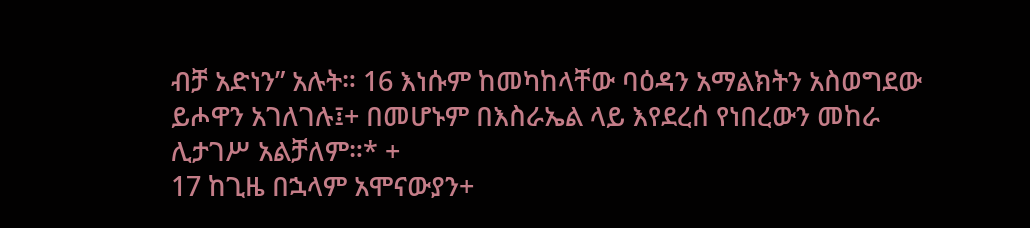ብቻ አድነን” አሉት። 16 እነሱም ከመካከላቸው ባዕዳን አማልክትን አስወግደው ይሖዋን አገለገሉ፤+ በመሆኑም በእስራኤል ላይ እየደረሰ የነበረውን መከራ ሊታገሥ አልቻለም።* +
17 ከጊዜ በኋላም አሞናውያን+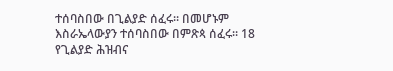ተሰባስበው በጊልያድ ሰፈሩ። በመሆኑም እስራኤላውያን ተሰባስበው በምጽጳ ሰፈሩ። 18 የጊልያድ ሕዝብና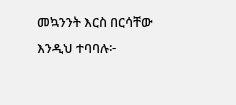መኳንንት እርስ በርሳቸው እንዲህ ተባባሉ፦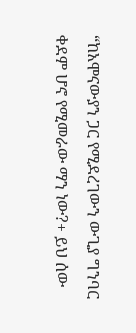“ከአሞናውያን ጋር የሚደረገውን ውጊያ ግንባር ቀደም ሆኖ የሚመራው ማን ነው?+ ይህ ሰው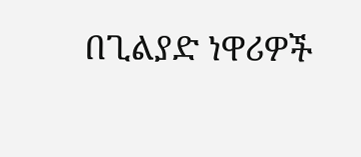በጊልያድ ነዋሪዎች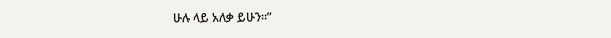ሁሉ ላይ አለቃ ይሁን።”